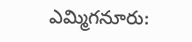ఎమ్మిగనూరు: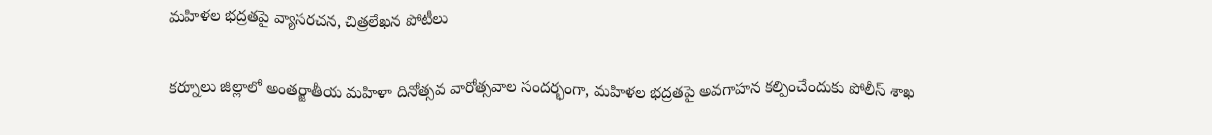మహిళల భద్రతపై వ్యాసరచన, చిత్రలేఖన పోటీలు

కర్నూలు జిల్లాలో అంతర్జాతీయ మహిళా దినోత్సవ వారోత్సవాల సందర్భంగా, మహిళల భద్రతపై అవగాహన కల్పించేందుకు పోలీస్ శాఖ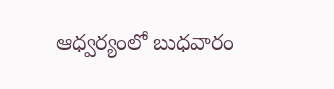ఆధ్వర్యంలో బుధవారం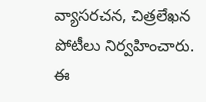వ్యాసరచన, చిత్రలేఖన పోటీలు నిర్వహించారు. ఈ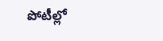పోటీల్లో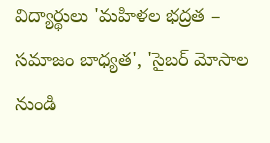విద్యార్థులు 'మహిళల భద్రత – సమాజం బాధ్యత', 'సైబర్ మోసాల నుండి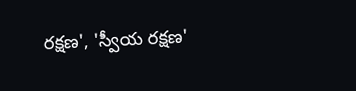రక్షణ', 'స్వీయ రక్షణ'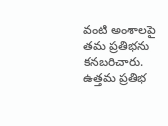వంటి అంశాలపై తమ ప్రతిభను కనబరిచారు. ఉత్తమ ప్రతిభ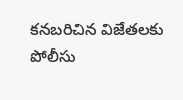కనబరిచిన విజేతలకు పోలీసు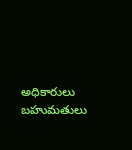అధికారులు బహుమతులు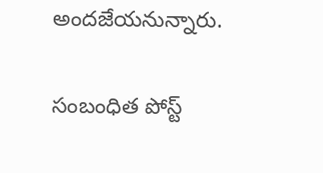అందజేయనున్నారు.

సంబంధిత పోస్ట్